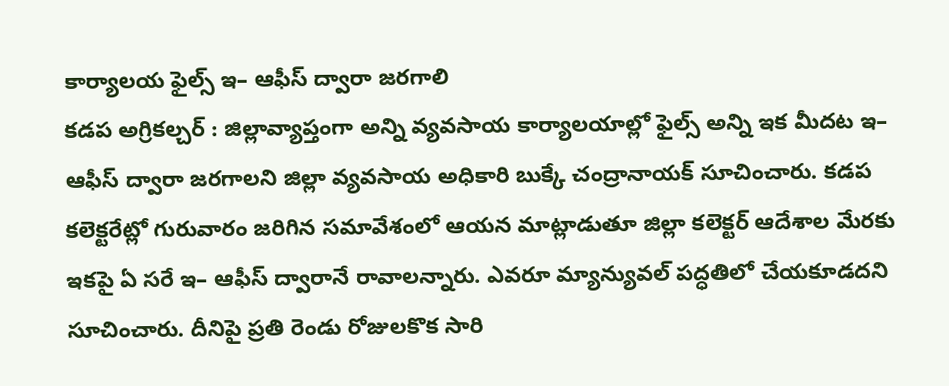కార్యాలయ ఫైల్స్ ఇ– ఆఫీస్ ద్వారా జరగాలి
కడప అగ్రికల్చర్ : జిల్లావ్యాప్తంగా అన్ని వ్యవసాయ కార్యాలయాల్లో ఫైల్స్ అన్ని ఇక మీదట ఇ– ఆఫీస్ ద్వారా జరగాలని జిల్లా వ్యవసాయ అధికారి బుక్కే చంద్రానాయక్ సూచించారు. కడప కలెక్టరేట్లో గురువారం జరిగిన సమావేశంలో ఆయన మాట్లాడుతూ జిల్లా కలెక్టర్ ఆదేశాల మేరకు ఇకపై ఏ సరే ఇ– ఆఫీస్ ద్వారానే రావాలన్నారు. ఎవరూ మ్యాన్యువల్ పద్ధతిలో చేయకూడదని సూచించారు. దీనిపై ప్రతి రెండు రోజులకొక సారి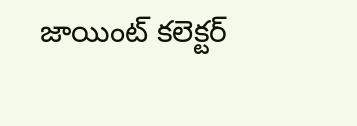జాయింట్ కలెక్టర్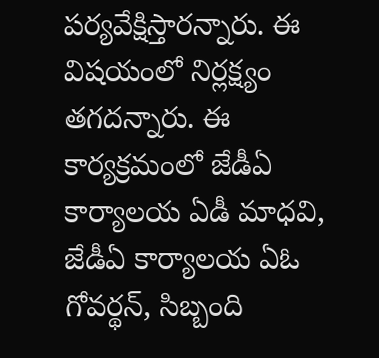పర్యవేక్షిస్తారన్నారు. ఈ విషయంలో నిర్లక్ష్యం తగదన్నారు. ఈ కార్యక్రమంలో జేడీఏ కార్యాలయ ఏడీ మాధవి, జేడీఏ కార్యాలయ ఏఓ గోవర్థన్, సిబ్బంది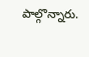పాల్గొన్నారు.